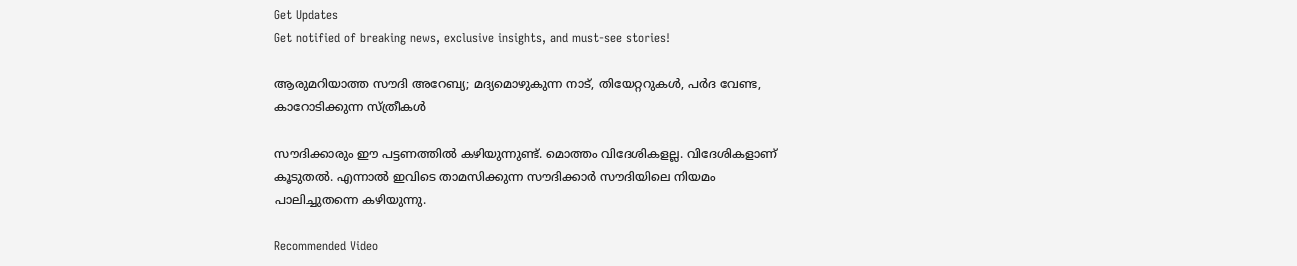Get Updates
Get notified of breaking news, exclusive insights, and must-see stories!

ആരുമറിയാത്ത സൗദി അറേബ്യ; മദ്യമൊഴുകുന്ന നാട്, തിയേറ്ററുകള്‍, പര്‍ദ വേണ്ട, കാറോടിക്കുന്ന സ്ത്രീകള്‍

സൗദിക്കാരും ഈ പട്ടണത്തില്‍ കഴിയുന്നുണ്ട്. മൊത്തം വിദേശികളല്ല. വിദേശികളാണ് കൂടുതല്‍. എന്നാല്‍ ഇവിടെ താമസിക്കുന്ന സൗദിക്കാര്‍ സൗദിയിലെ നിയമം പാലിച്ചുതന്നെ കഴിയുന്നു.

Recommended Video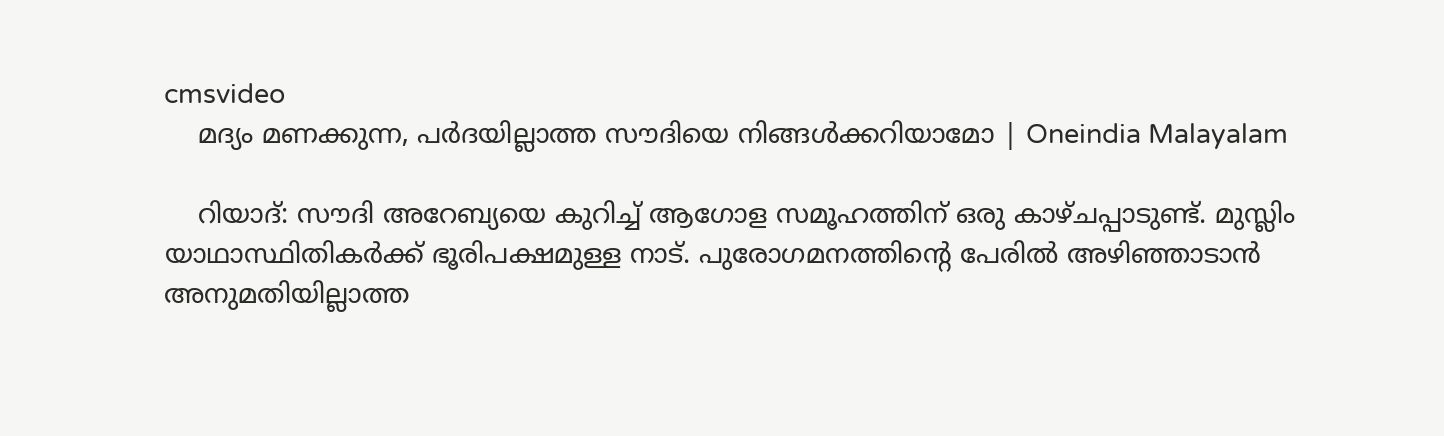cmsvideo
    മദ്യം മണക്കുന്ന, പര്‍ദയില്ലാത്ത സൗദിയെ നിങ്ങള്‍ക്കറിയാമോ | Oneindia Malayalam

    റിയാദ്: സൗദി അറേബ്യയെ കുറിച്ച് ആഗോള സമൂഹത്തിന് ഒരു കാഴ്ചപ്പാടുണ്ട്. മുസ്ലിം യാഥാസ്ഥിതികര്‍ക്ക് ഭൂരിപക്ഷമുള്ള നാട്. പുരോഗമനത്തിന്റെ പേരില്‍ അഴിഞ്ഞാടാന്‍ അനുമതിയില്ലാത്ത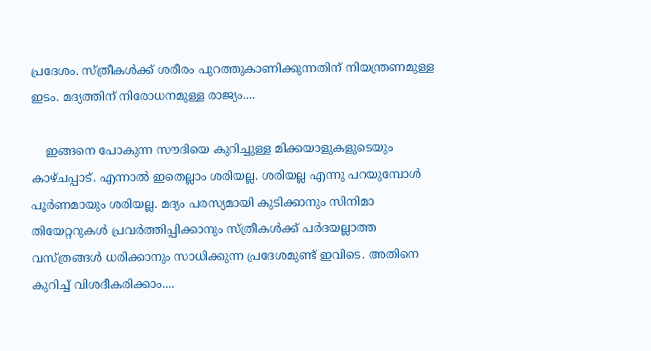പ്രദേശം. സ്ത്രീകള്‍ക്ക് ശരീരം പുറത്തുകാണിക്കുന്നതിന് നിയന്ത്രണമുള്ള ഇടം. മദ്യത്തിന് നിരോധനമുള്ള രാജ്യം....

    ഇങ്ങനെ പോകുന്ന സൗദിയെ കുറിച്ചുള്ള മിക്കയാളുകളുടെയും കാഴ്ചപ്പാട്. എന്നാല്‍ ഇതെല്ലാം ശരിയല്ല. ശരിയല്ല എന്നു പറയുമ്പോള്‍ പൂര്‍ണമായും ശരിയല്ല. മദ്യം പരസ്യമായി കുടിക്കാനും സിനിമാ തിയേറ്ററുകള്‍ പ്രവര്‍ത്തിപ്പിക്കാനും സ്ത്രീകള്‍ക്ക് പര്‍ദയല്ലാത്ത വസ്ത്രങ്ങള്‍ ധരിക്കാനും സാധിക്കുന്ന പ്രദേശമുണ്ട് ഇവിടെ. അതിനെ കുറിച്ച് വിശദീകരിക്കാം....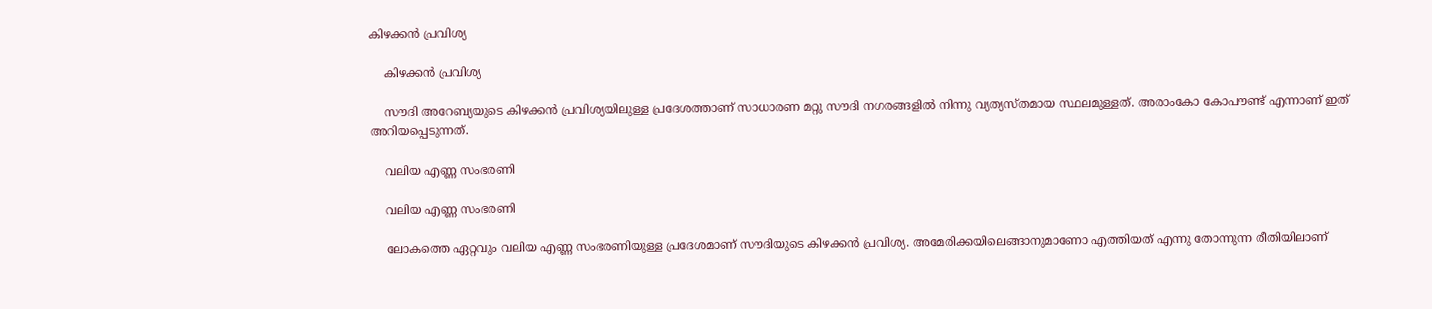കിഴക്കന്‍ പ്രവിശ്യ

    കിഴക്കന്‍ പ്രവിശ്യ

    സൗദി അറേബ്യയുടെ കിഴക്കന്‍ പ്രവിശ്യയിലുള്ള പ്രദേശത്താണ് സാധാരണ മറ്റു സൗദി നഗരങ്ങളില്‍ നിന്നു വ്യത്യസ്തമായ സ്ഥലമുള്ളത്. അരാംകോ കോപൗണ്ട് എന്നാണ് ഇത് അറിയപ്പെടുന്നത്.

    വലിയ എണ്ണ സംഭരണി

    വലിയ എണ്ണ സംഭരണി

    ലോകത്തെ ഏറ്റവും വലിയ എണ്ണ സംഭരണിയുള്ള പ്രദേശമാണ് സൗദിയുടെ കിഴക്കന്‍ പ്രവിശ്യ. അമേരിക്കയിലെങ്ങാനുമാണോ എത്തിയത് എന്നു തോന്നുന്ന രീതിയിലാണ്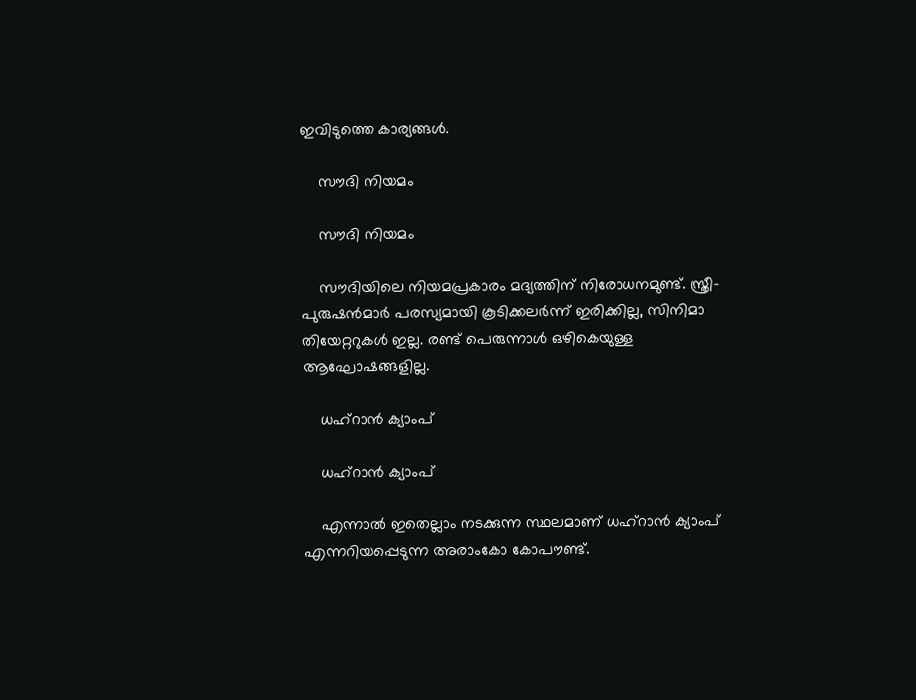ഇവിടുത്തെ കാര്യങ്ങള്‍.

    സൗദി നിയമം

    സൗദി നിയമം

    സൗദിയിലെ നിയമപ്രകാരം മദ്യത്തിന് നിരോധനമുണ്ട്. സ്ത്രീ-പുരുഷന്‍മാര്‍ പരസ്യമായി കൂടിക്കലര്‍ന്ന് ഇരിക്കില്ല, സിനിമാ തിയേറ്ററുകള്‍ ഇല്ല. രണ്ട് പെരുന്നാള്‍ ഒഴികെയുള്ള ആഘോഷങ്ങളില്ല.

    ധഹ്‌റാന്‍ ക്യാംപ്

    ധഹ്‌റാന്‍ ക്യാംപ്

    എന്നാല്‍ ഇതെല്ലാം നടക്കുന്ന സ്ഥലമാണ് ധഹ്‌റാന്‍ ക്യാംപ് എന്നറിയപ്പെടുന്ന അരാംകോ കോപൗണ്ട്.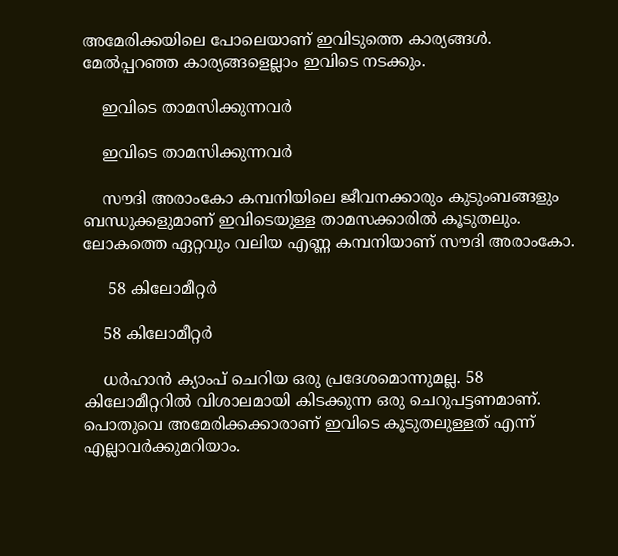അമേരിക്കയിലെ പോലെയാണ് ഇവിടുത്തെ കാര്യങ്ങള്‍. മേല്‍പ്പറഞ്ഞ കാര്യങ്ങളെല്ലാം ഇവിടെ നടക്കും.

    ഇവിടെ താമസിക്കുന്നവര്‍

    ഇവിടെ താമസിക്കുന്നവര്‍

    സൗദി അരാംകോ കമ്പനിയിലെ ജീവനക്കാരും കുടുംബങ്ങളും ബന്ധുക്കളുമാണ് ഇവിടെയുള്ള താമസക്കാരില്‍ കൂടുതലും. ലോകത്തെ ഏറ്റവും വലിയ എണ്ണ കമ്പനിയാണ് സൗദി അരാംകോ.

     58 കിലോമീറ്റര്‍

    58 കിലോമീറ്റര്‍

    ധര്‍ഹാന്‍ ക്യാംപ് ചെറിയ ഒരു പ്രദേശമൊന്നുമല്ല. 58 കിലോമീറ്ററില്‍ വിശാലമായി കിടക്കുന്ന ഒരു ചെറുപട്ടണമാണ്. പൊതുവെ അമേരിക്കക്കാരാണ് ഇവിടെ കൂടുതലുള്ളത് എന്ന് എല്ലാവര്‍ക്കുമറിയാം.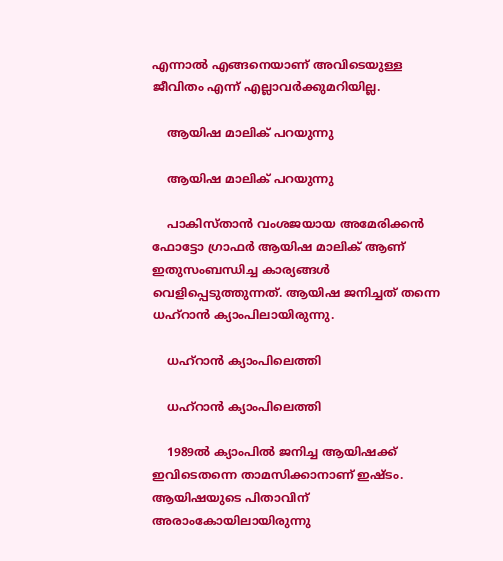എന്നാല്‍ എങ്ങനെയാണ് അവിടെയുള്ള ജീവിതം എന്ന് എല്ലാവര്‍ക്കുമറിയില്ല.

    ആയിഷ മാലിക് പറയുന്നു

    ആയിഷ മാലിക് പറയുന്നു

    പാകിസ്താന്‍ വംശജയായ അമേരിക്കന്‍ ഫോട്ടോ ഗ്രാഫര്‍ ആയിഷ മാലിക് ആണ് ഇതുസംബന്ധിച്ച കാര്യങ്ങള്‍ വെളിപ്പെടുത്തുന്നത്. ആയിഷ ജനിച്ചത് തന്നെ ധഹ്‌റാന്‍ ക്യാംപിലായിരുന്നു.

    ധഹ്‌റാന്‍ ക്യാംപിലെത്തി

    ധഹ്‌റാന്‍ ക്യാംപിലെത്തി

    1989ല്‍ ക്യാംപില്‍ ജനിച്ച ആയിഷക്ക് ഇവിടെതന്നെ താമസിക്കാനാണ് ഇഷ്ടം. ആയിഷയുടെ പിതാവിന് അരാംകോയിലായിരുന്നു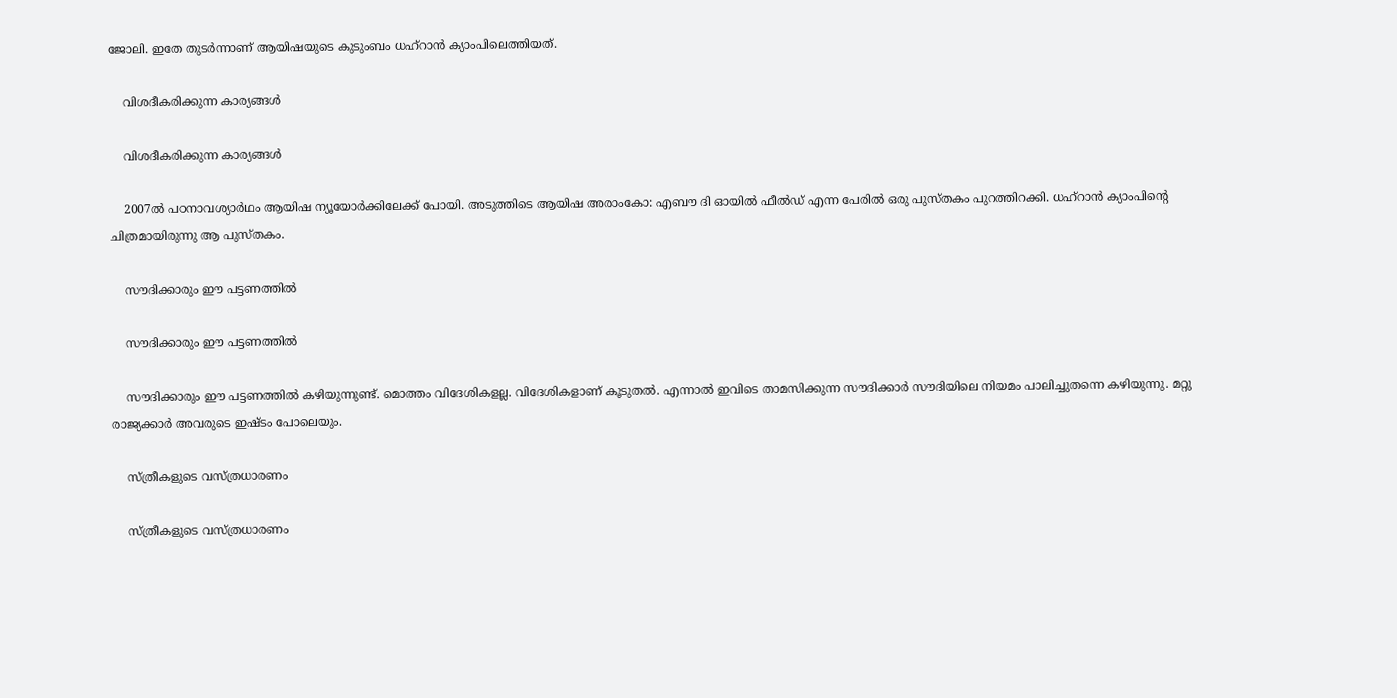ജോലി. ഇതേ തുടര്‍ന്നാണ് ആയിഷയുടെ കുടുംബം ധഹ്‌റാന്‍ ക്യാംപിലെത്തിയത്.

    വിശദീകരിക്കുന്ന കാര്യങ്ങള്‍

    വിശദീകരിക്കുന്ന കാര്യങ്ങള്‍

    2007ല്‍ പഠനാവശ്യാര്‍ഥം ആയിഷ ന്യൂയോര്‍ക്കിലേക്ക് പോയി. അടുത്തിടെ ആയിഷ അരാംകോ: എബൗ ദി ഓയില്‍ ഫീല്‍ഡ് എന്ന പേരില്‍ ഒരു പുസ്തകം പുറത്തിറക്കി. ധഹ്‌റാന്‍ ക്യാംപിന്റെ ചിത്രമായിരുന്നു ആ പുസ്തകം.

    സൗദിക്കാരും ഈ പട്ടണത്തില്‍

    സൗദിക്കാരും ഈ പട്ടണത്തില്‍

    സൗദിക്കാരും ഈ പട്ടണത്തില്‍ കഴിയുന്നുണ്ട്. മൊത്തം വിദേശികളല്ല. വിദേശികളാണ് കൂടുതല്‍. എന്നാല്‍ ഇവിടെ താമസിക്കുന്ന സൗദിക്കാര്‍ സൗദിയിലെ നിയമം പാലിച്ചുതന്നെ കഴിയുന്നു. മറ്റു രാജ്യക്കാര്‍ അവരുടെ ഇഷ്ടം പോലെയും.

    സ്ത്രീകളുടെ വസ്ത്രധാരണം

    സ്ത്രീകളുടെ വസ്ത്രധാരണം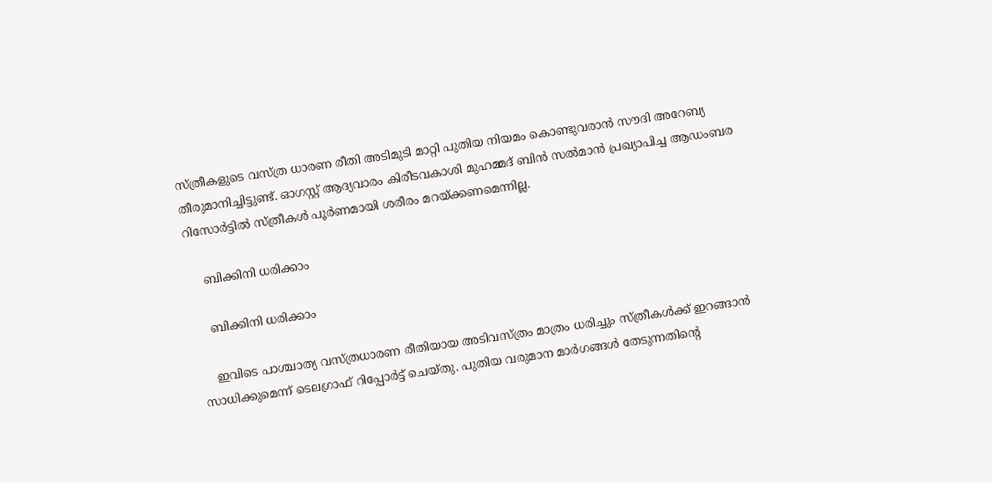സ്ത്രീകളുടെ വസ്ത്ര ധാരണ രീതി അടിമുടി മാറ്റി പുതിയ നിയമം കൊണ്ടുവരാന്‍ സൗദി അറേബ്യ തീരുമാനിച്ചിട്ടുണ്ട്. ഓഗസ്റ്റ് ആദ്യവാരം കിരീടവകാശി മുഹമ്മദ് ബിന്‍ സല്‍മാന്‍ പ്രഖ്യാപിച്ച ആഡംബര റിസോര്‍ട്ടില്‍ സ്ത്രീകള്‍ പൂര്‍ണമായി ശരീരം മറയ്ക്കണമെന്നില്ല.

    ബിക്കിനി ധരിക്കാം

    ബിക്കിനി ധരിക്കാം

    ഇവിടെ പാശ്ചാത്യ വസ്ത്രധാരണ രീതിയായ അടിവസ്ത്രം മാത്രം ധരിച്ചും സ്ത്രീകള്‍ക്ക് ഇറങ്ങാന്‍ സാധിക്കുമെന്ന് ടെലഗ്രാഫ് റിപ്പോര്‍ട്ട് ചെയ്തു. പുതിയ വരുമാന മാര്‍ഗങ്ങള്‍ തേടുന്നതിന്റെ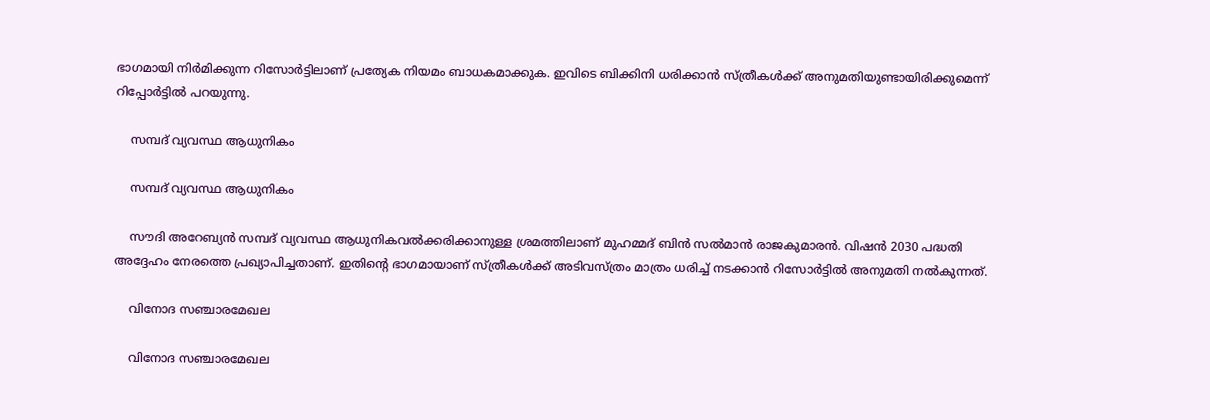ഭാഗമായി നിര്‍മിക്കുന്ന റിസോര്‍ട്ടിലാണ് പ്രത്യേക നിയമം ബാധകമാക്കുക. ഇവിടെ ബിക്കിനി ധരിക്കാന്‍ സ്ത്രീകള്‍ക്ക് അനുമതിയുണ്ടായിരിക്കുമെന്ന് റിപ്പോര്‍ട്ടില്‍ പറയുന്നു.

    സമ്പദ് വ്യവസ്ഥ ആധുനികം

    സമ്പദ് വ്യവസ്ഥ ആധുനികം

    സൗദി അറേബ്യന്‍ സമ്പദ് വ്യവസ്ഥ ആധുനികവല്‍ക്കരിക്കാനുള്ള ശ്രമത്തിലാണ് മുഹമ്മദ് ബിന്‍ സല്‍മാന്‍ രാജകുമാരന്‍. വിഷന്‍ 2030 പദ്ധതി അദ്ദേഹം നേരത്തെ പ്രഖ്യാപിച്ചതാണ്. ഇതിന്റെ ഭാഗമായാണ് സ്ത്രീകള്‍ക്ക് അടിവസ്ത്രം മാത്രം ധരിച്ച് നടക്കാന്‍ റിസോര്‍ട്ടില്‍ അനുമതി നല്‍കുന്നത്.

    വിനോദ സഞ്ചാരമേഖല

    വിനോദ സഞ്ചാരമേഖല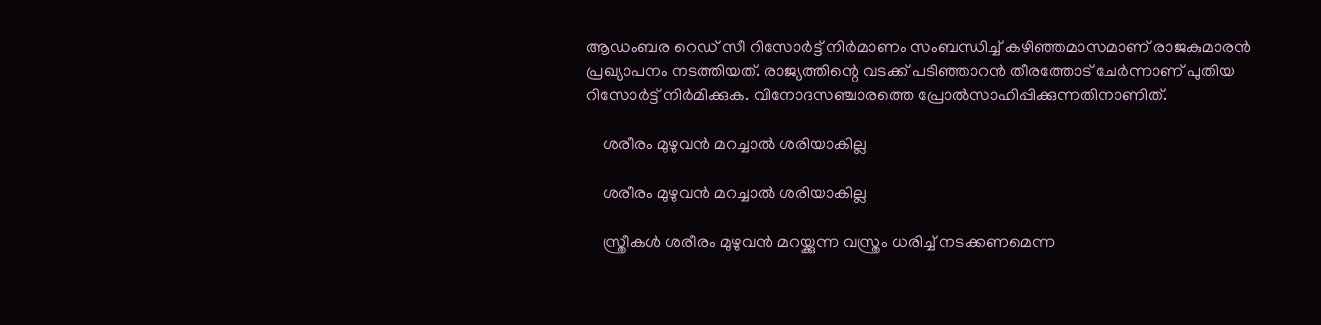ആഡംബര റെഡ് സീ റിസോര്‍ട്ട് നിര്‍മാണം സംബന്ധിച്ച് കഴിഞ്ഞമാസമാണ് രാജകുമാരന്‍ പ്രഖ്യാപനം നടത്തിയത്. രാജ്യത്തിന്റെ വടക്ക് പടിഞ്ഞാറന്‍ തീരത്തോട് ചേര്‍ന്നാണ് പുതിയ റിസോര്‍ട്ട് നിര്‍മിക്കുക. വിനോദസഞ്ചാരത്തെ പ്രോല്‍സാഹിപ്പിക്കുന്നതിനാണിത്.

    ശരീരം മുഴുവന്‍ മറച്ചാല്‍ ശരിയാകില്ല

    ശരീരം മുഴുവന്‍ മറച്ചാല്‍ ശരിയാകില്ല

    സ്ത്രീകള്‍ ശരീരം മുഴുവന്‍ മറയ്ക്കുന്ന വസ്ത്രം ധരിച്ച് നടക്കണമെന്ന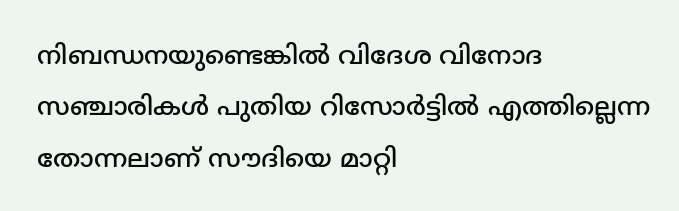നിബന്ധനയുണ്ടെങ്കില്‍ വിദേശ വിനോദ സഞ്ചാരികള്‍ പുതിയ റിസോര്‍ട്ടില്‍ എത്തില്ലെന്ന തോന്നലാണ് സൗദിയെ മാറ്റി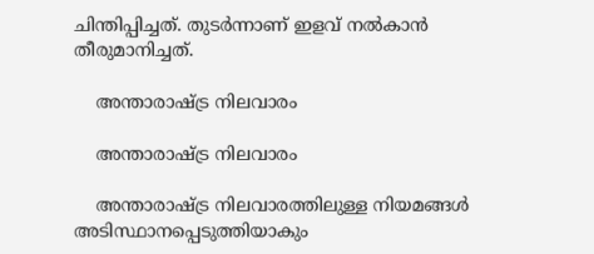ചിന്തിപ്പിച്ചത്. തുടര്‍ന്നാണ് ഇളവ് നല്‍കാന്‍ തീരുമാനിച്ചത്.

    അന്താരാഷ്ട്ര നിലവാരം

    അന്താരാഷ്ട്ര നിലവാരം

    അന്താരാഷ്ട്ര നിലവാരത്തിലുള്ള നിയമങ്ങള്‍ അടിസ്ഥാനപ്പെടുത്തിയാകും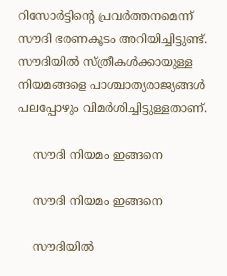റിസോര്‍ട്ടിന്റെ പ്രവര്‍ത്തനമെന്ന് സൗദി ഭരണകൂടം അറിയിച്ചിട്ടുണ്ട്. സൗദിയില്‍ സ്ത്രീകള്‍ക്കായുള്ള നിയമങ്ങളെ പാശ്ചാത്യരാജ്യങ്ങള്‍ പലപ്പോഴും വിമര്‍ശിച്ചിട്ടുള്ളതാണ്.

    സൗദി നിയമം ഇങ്ങനെ

    സൗദി നിയമം ഇങ്ങനെ

    സൗദിയില്‍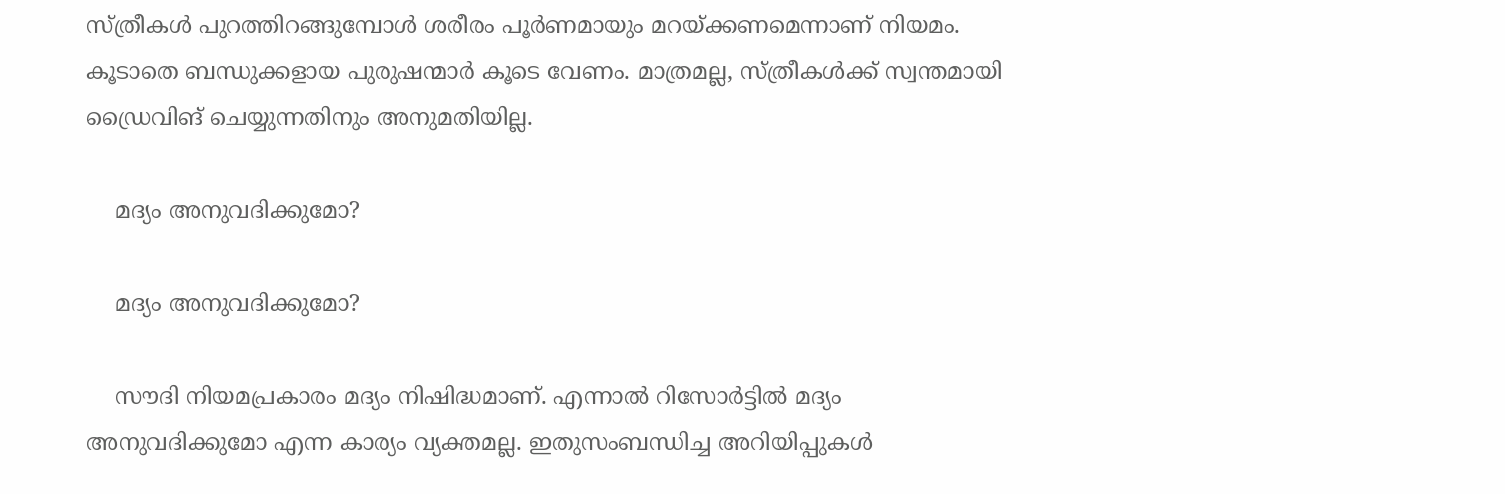സ്ത്രീകള്‍ പുറത്തിറങ്ങുമ്പോള്‍ ശരീരം പൂര്‍ണമായും മറയ്ക്കണമെന്നാണ് നിയമം. കൂടാതെ ബന്ധുക്കളായ പുരുഷന്മാര്‍ കൂടെ വേണം. മാത്രമല്ല, സ്ത്രീകള്‍ക്ക് സ്വന്തമായി ഡ്രൈവിങ് ചെയ്യുന്നതിനും അനുമതിയില്ല.

    മദ്യം അനുവദിക്കുമോ?

    മദ്യം അനുവദിക്കുമോ?

    സൗദി നിയമപ്രകാരം മദ്യം നിഷിദ്ധമാണ്. എന്നാല്‍ റിസോര്‍ട്ടില്‍ മദ്യം അനുവദിക്കുമോ എന്ന കാര്യം വ്യക്തമല്ല. ഇതുസംബന്ധിച്ച അറിയിപ്പുകള്‍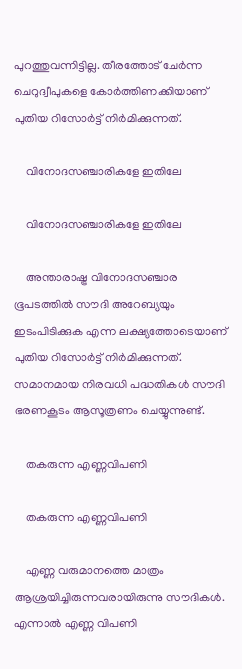പുറത്തുവന്നിട്ടില്ല. തീരത്തോട് ചേര്‍ന്ന ചെറുദ്വീപുകളെ കോര്‍ത്തിണക്കിയാണ് പുതിയ റിസോര്‍ട്ട് നിര്‍മിക്കുന്നത്.

    വിനോദസഞ്ചാരികളേ ഇതിലേ

    വിനോദസഞ്ചാരികളേ ഇതിലേ

    അന്താരാഷ്ട്ര വിനോദസഞ്ചാര ഭൂപടത്തില്‍ സൗദി അറേബ്യയും ഇടംപിടിക്കുക എന്ന ലക്ഷ്യത്തോടെയാണ് പുതിയ റിസോര്‍ട്ട് നിര്‍മിക്കുന്നത്. സമാനമായ നിരവധി പദ്ധതികള്‍ സൗദി ഭരണകൂടം ആസൂത്രണം ചെയ്യുന്നുണ്ട്.

    തകരുന്ന എണ്ണവിപണി

    തകരുന്ന എണ്ണവിപണി

    എണ്ണ വരുമാനത്തെ മാത്രം ആശ്രയിച്ചിരുന്നവരായിരുന്നു സൗദികള്‍. എന്നാല്‍ എണ്ണ വിപണി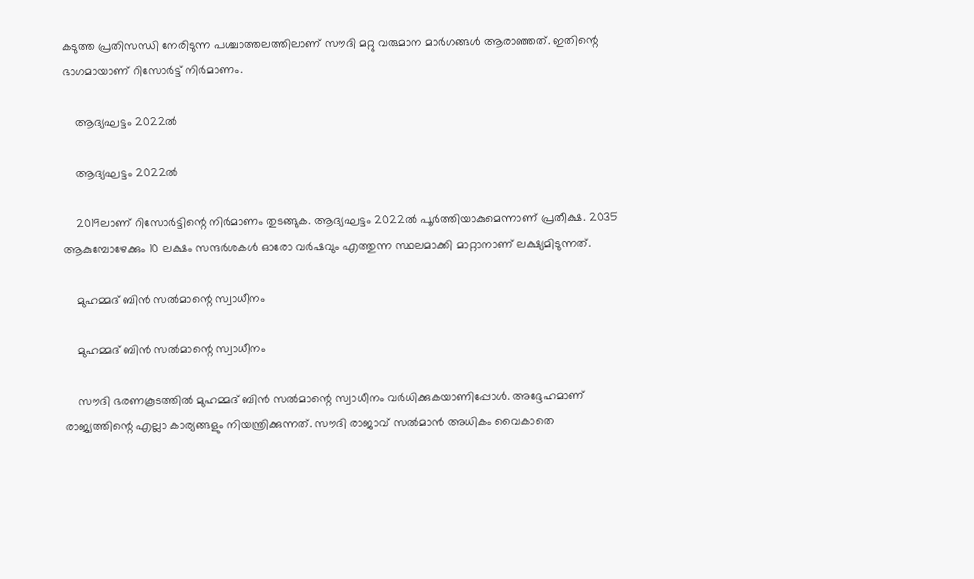കടുത്ത പ്രതിസന്ധി നേരിടുന്ന പശ്ചാത്തലത്തിലാണ് സൗദി മറ്റു വരുമാന മാര്‍ഗങ്ങള്‍ ആരാഞ്ഞത്. ഇതിന്റെ ഭാഗമായാണ് റിസോര്‍ട്ട് നിര്‍മാണം.

    ആദ്യഘട്ടം 2022ല്‍

    ആദ്യഘട്ടം 2022ല്‍

    2019ലാണ് റിസോര്‍ട്ടിന്റെ നിര്‍മാണം തുടങ്ങുക. ആദ്യഘട്ടം 2022ല്‍ പൂര്‍ത്തിയാകുമെന്നാണ് പ്രതീക്ഷ. 2035 ആകുമ്പോഴേക്കും 10 ലക്ഷം സന്ദര്‍ശകള്‍ ഓരോ വര്‍ഷവും എത്തുന്ന സ്ഥലമാക്കി മാറ്റാനാണ് ലക്ഷ്യമിടുന്നത്.

    മുഹമ്മദ് ബിന്‍ സല്‍മാന്റെ സ്വാധീനം

    മുഹമ്മദ് ബിന്‍ സല്‍മാന്റെ സ്വാധീനം

    സൗദി ഭരണകൂടത്തില്‍ മുഹമ്മദ് ബിന്‍ സല്‍മാന്റെ സ്വാധീനം വര്‍ധിക്കുകയാണിപ്പോള്‍. അദ്ദേഹമാണ് രാജ്യത്തിന്റെ എല്ലാ കാര്യങ്ങളും നിയന്ത്രിക്കുന്നത്. സൗദി രാജാവ് സല്‍മാന്‍ അധികം വൈകാതെ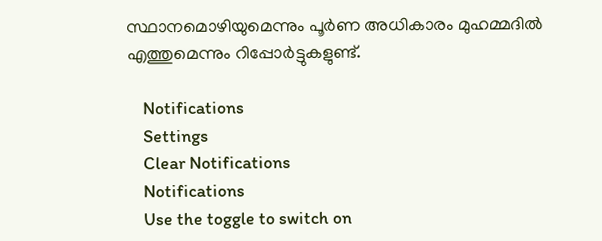സ്ഥാനമൊഴിയുമെന്നും പൂര്‍ണ അധികാരം മുഹമ്മദില്‍ എത്തുമെന്നും റിപ്പോര്‍ട്ടുകളുണ്ട്.

    Notifications
    Settings
    Clear Notifications
    Notifications
    Use the toggle to switch on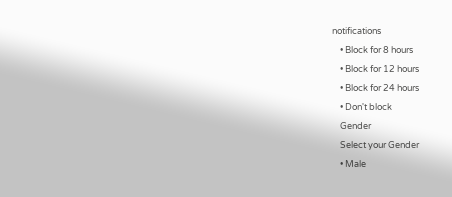notifications
    • Block for 8 hours
    • Block for 12 hours
    • Block for 24 hours
    • Don't block
    Gender
    Select your Gender
    • Male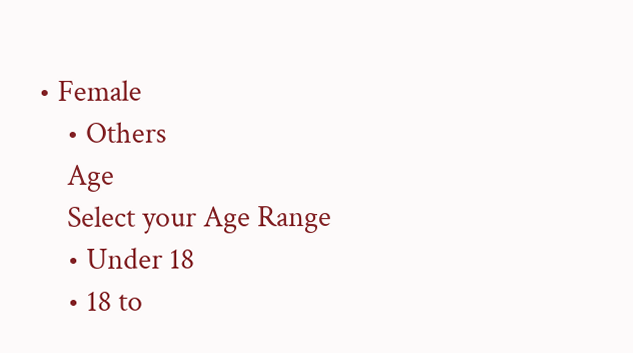• Female
    • Others
    Age
    Select your Age Range
    • Under 18
    • 18 to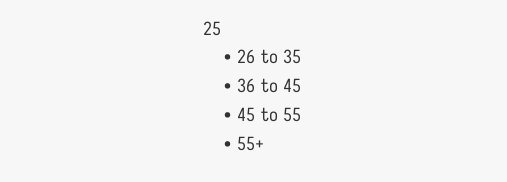25
    • 26 to 35
    • 36 to 45
    • 45 to 55
    • 55+